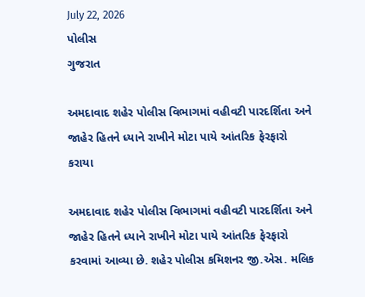July 22, 2026
પોલીસ
ગુજરાત

અમદાવાદ શહેર પોલીસ વિભાગમાં વહીવટી પારદર્શિતા અને જાહેર હિતને ધ્યાને રાખીને મોટા પાયે આંતરિક ફેરફારો કરાયા

અમદાવાદ શહેર પોલીસ વિભાગમાં વહીવટી પારદર્શિતા અને જાહેર હિતને ધ્યાને રાખીને મોટા પાયે આંતરિક ફેરફારો કરવામાં આવ્યા છે. શહેર પોલીસ કમિશનર જી.એસ. મલિક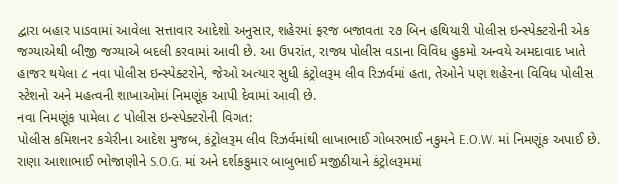દ્વારા બહાર પાડવામાં આવેલા સત્તાવાર આદેશો અનુસાર, શહેરમાં ફરજ બજાવતા ૨૭ બિન હથિયારી પોલીસ ઇન્સ્પેક્ટરોની એક જગ્યાએથી બીજી જગ્યાએ બદલી કરવામાં આવી છે. આ ઉપરાંત, રાજ્ય પોલીસ વડાના વિવિધ હુકમો અન્વયે અમદાવાદ ખાતે હાજર થયેલા ૮ નવા પોલીસ ઇન્સ્પેક્ટરોને, જેઓ અત્યાર સુધી કંટ્રોલરૂમ લીવ રિઝર્વમાં હતા, તેઓને પણ શહેરના વિવિધ પોલીસ સ્ટેશનો અને મહત્વની શાખાઓમાં નિમણૂંક આપી દેવામાં આવી છે.
નવા નિમણૂંક પામેલા ૮ પોલીસ ઇન્સ્પેક્ટરોની વિગત:
પોલીસ કમિશનર કચેરીના આદેશ મુજબ, કંટ્રોલરૂમ લીવ રિઝર્વમાંથી લાખાભાઈ ગોબરભાઈ નકુમને E.O.W. માં નિમણૂંક અપાઈ છે. રાણા આશાભાઈ ભોજાણીને S.O.G. માં અને દર્શકકુમાર બાબુભાઈ મજીઠીયાને કંટ્રોલરૂમમાં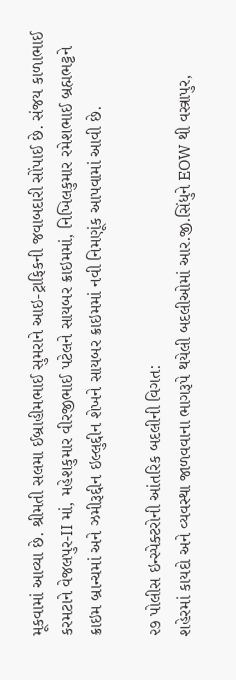મૂકવામાં આવ્યા છે. શ્રીમતી સલમા ઈબ્રાહીમભાઈ સુમરાને આઇ-ટ્રાફિકની જવાબદારી સોંપાઈ છે. સંજય કાળાભાઈ કરમટાને વેજલપુર-II માં, મહેશકુમાર વીરજીભાઈ પટેલને સાયબર ક્રાઇમમાં, નિખિલકુમાર રમેશભાઈ બ્રહ્મભટ્ટને ક્રાઇમ બ્રાન્ચમાં અને ઝમીરૂદ્દીન ઇલ્લુદ્દીન શેખને સાયબર ક્રાઇમમાં નવી નિમણૂંક આપવામાં આવી છે.

૨૭ પોલીસ ઇન્સ્પેક્ટરોની આંતરિક બદલીની વિગત:
શહેરમાં કાયદો અને વ્યવસ્થા જાળવવાના ભાગરૂપે થયેલી બદલીઓમાં આર.જી.સિંધુને EOW થી વસ્ત્રાપુર,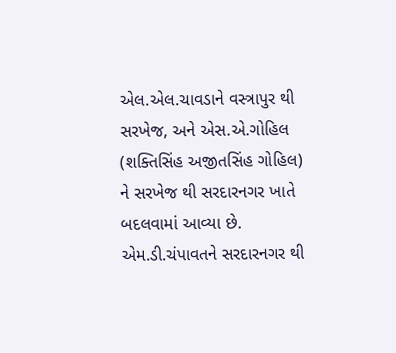એલ.એલ.ચાવડાને વસ્ત્રાપુર થી સરખેજ, અને એસ.એ.ગોહિલ (શક્તિસિંહ અજીતસિંહ ગોહિલ) ને સરખેજ થી સરદારનગર ખાતે બદલવામાં આવ્યા છે. એમ.ડી.ચંપાવતને સરદારનગર થી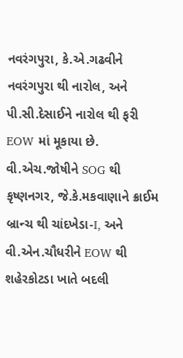નવરંગપુરા, કે.એ.ગઢવીને નવરંગપુરા થી નારોલ, અને પી.સી.દેસાઈને નારોલ થી ફરી EOW માં મૂકાયા છે.
વી.એચ.જોષીને SOG થી કૃષ્ણનગર, જે.કે.મકવાણાને ક્રાઈમ બ્રાન્ચ થી ચાંદખેડા-I, અને વી.એન.ચૌધરીને EOW થી શહેરકોટડા ખાતે બદલી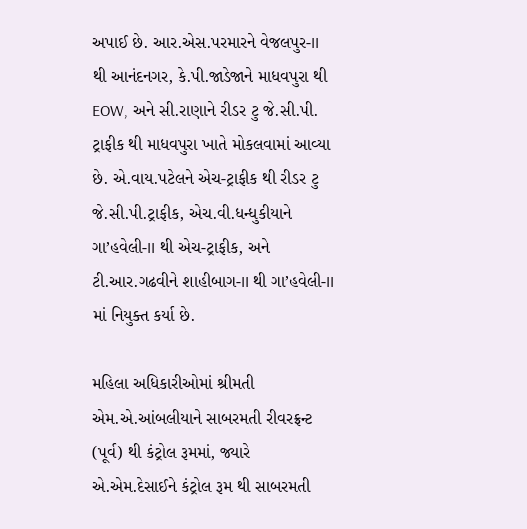અપાઈ છે. આર.એસ.પરમારને વેજલપુર-II થી આનંદનગર, કે.પી.જાડેજાને માધવપુરા થી EOW, અને સી.રાણાને રીડર ટુ જે.સી.પી. ટ્રાફીક થી માધવપુરા ખાતે મોકલવામાં આવ્યા છે. એ.વાય.પટેલને એચ-ટ્રાફીક થી રીડર ટુ જે.સી.પી.ટ્રાફીક, એચ.વી.ધન્ધુકીયાને ગા’હવેલી-II થી એચ-ટ્રાફીક, અને ટી.આર.ગઢવીને શાહીબાગ-II થી ગા’હવેલી-II માં નિયુક્ત કર્યા છે.

મહિલા અધિકારીઓમાં શ્રીમતી એમ.એ.આંબલીયાને સાબરમતી રીવરફ્રન્ટ (પૂર્વ) થી કંટ્રોલ રૂમમાં, જ્યારે એ.એમ.દેસાઈને કંટ્રોલ રૂમ થી સાબરમતી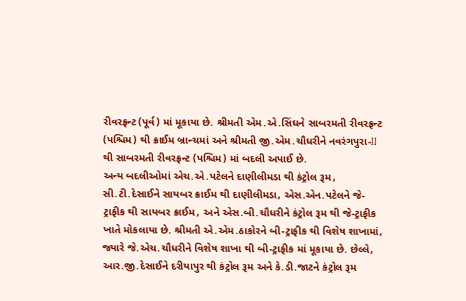રીવરફ્રન્ટ (પૂર્વ) માં મૂકાયા છે. શ્રીમતી એમ.એ.સિંઘને સાબરમતી રીવરફ્રન્ટ (પશ્ચિમ) થી ક્રાઈમ બ્રાન્ચમાં અને શ્રીમતી જી.એમ.ચૌધરીને નવરંગપુરા-II થી સાબરમતી રીવરફ્રન્ટ (પશ્ચિમ) માં બદલી અપાઈ છે.
અન્ય બદલીઓમાં એચ.એ.પટેલને દાણીલીમડા થી કંટ્રોલ રૂમ, સી.ટી.દેસાઈને સાયબર ક્રાઈમ થી દાણીલીમડા, એસ.એન.પટેલને જે-ટ્રાફીક થી સાયબર ક્રાઈમ, અને એસ.બી.ચૌધરીને કંટ્રોલ રૂમ થી જે-ટ્રાફીક ખાતે મોકલાયા છે. શ્રીમતી એ.એમ.ઠાકોરને બી-ટ્રાફીક થી વિશેષ શાખામાં, જ્યારે જે.એચ.ચૌધરીને વિશેષ શાખા થી બી-ટ્રાફીક માં મૂકાયા છે. છેલ્લે, આર.જી.દેસાઈને દરીયાપુર થી કંટ્રોલ રૂમ અને કે.ડી.જાટને કંટ્રોલ રૂમ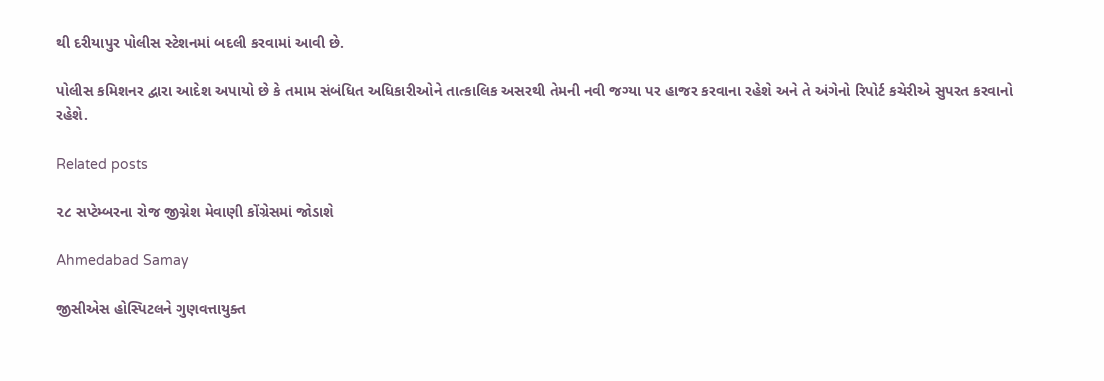થી દરીયાપુર પોલીસ સ્ટેશનમાં બદલી કરવામાં આવી છે.

પોલીસ કમિશનર દ્વારા આદેશ અપાયો છે કે તમામ સંબંધિત અધિકારીઓને તાત્કાલિક અસરથી તેમની નવી જગ્યા પર હાજર કરવાના રહેશે અને તે અંગેનો રિપોર્ટ કચેરીએ સુપરત કરવાનો રહેશે.

Related posts

૨૮ સપ્ટેમ્બરના રોજ જીગ્નેશ મેવાણી કોંગ્રેસમાં જોડાશે

Ahmedabad Samay

જીસીએસ હોસ્પિટલને ગુણવત્તાયુક્ત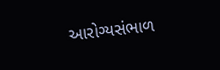આરોગ્યસંભાળ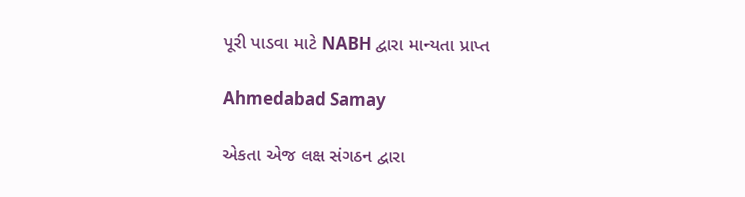પૂરી પાડવા માટે NABH દ્વારા માન્યતા પ્રાપ્ત

Ahmedabad Samay

એકતા એજ લક્ષ સંગઠન દ્વારા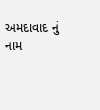અમદાવાદ નું નામ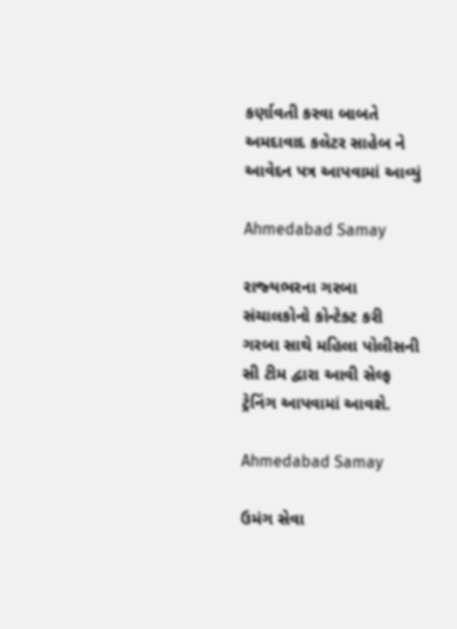કર્ણાવતી કરવા બાબતે અમદાવાદ કલેટર સાહેબ ને આવેદન પત્ર આપવામાં આવ્યું

Ahmedabad Samay

રાજ્‍યભરના ગરબા સંચાલકોનો કોન્‍ટેક્‍ટ કરી ગરબા સાથે મહિલા પોલીસની સી ટીમ દ્વારા આવી સેલ્‍ફ ટ્રેનિંગ આપવામાં આવશે.

Ahmedabad Samay

ઉમંગ સેવા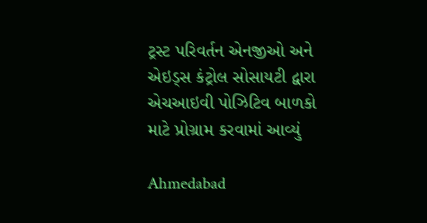ટ્રસ્ટ પરિવર્તન એનજીઓ અને એઇડ્સ કંટ્રોલ સોસાયટી દ્વારા એચઆઇવી પોઝિટિવ બાળકો માટે પ્રોગ્રામ કરવામાં આવ્યું

Ahmedabad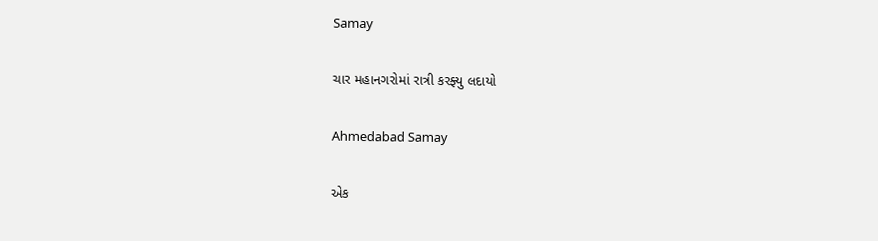Samay

ચાર મહાનગરોમાં રાત્રી કરફ્યુ લદાયો

Ahmedabad Samay

એક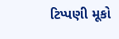ટિપ્પણી મૂકો